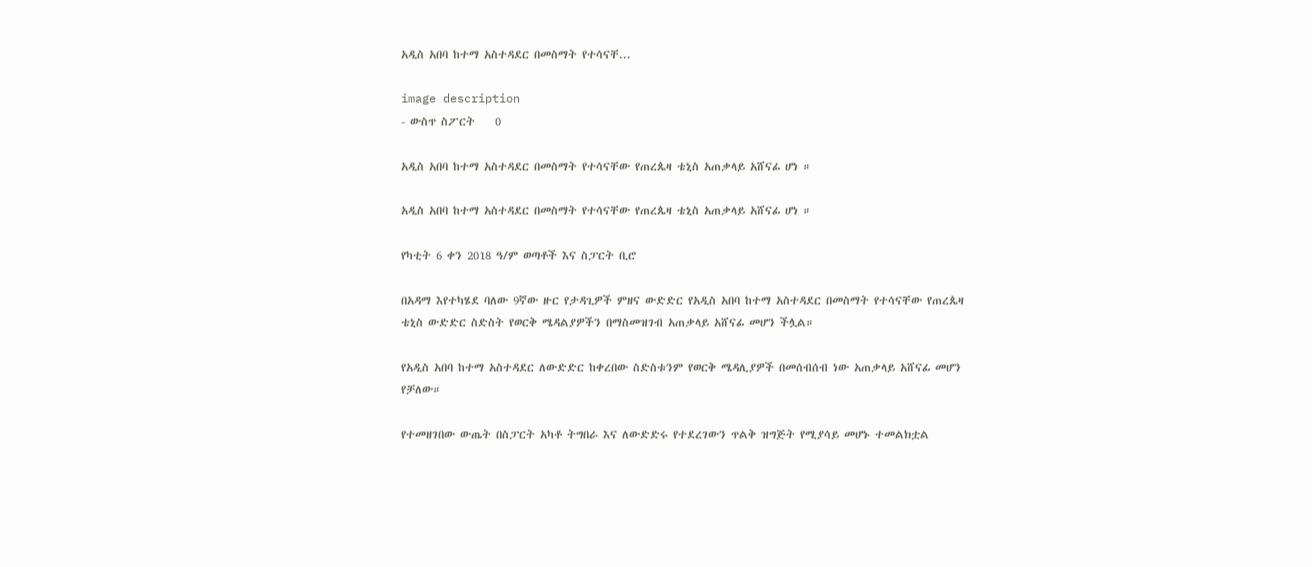አዲስ አበባ ከተማ አስተዳደር በመስማት የተሳናቸ...

image description
- ውስጥ ስፖርት    0

አዲስ አበባ ከተማ አስተዳደር በመስማት የተሳናቸው የጠረጴዛ ቴኒስ አጠቃላይ አሸናፊ ሆነ ።

አዲስ አበባ ከተማ አስተዳደር በመስማት የተሳናቸው የጠረጴዛ ቴኒስ አጠቃላይ አሸናፊ ሆነ ።

የካቲት 6 ቀን 2018 ዓ/ም ወጣቶች እና ስፓርት ቢሮ

በአዳማ እየተካሄደ ባለው 9ኛው ዙር የታዳጊዎች ምዘና ውድድር የአዲስ አበባ ከተማ አስተዳደር በመስማት የተሳናቸው የጠረጴዛ ቴኒስ ውድድር ስድስት የወርቅ ሜዳልያዎችን በማስመዝገብ አጠቃላይ አሸናፊ መሆን ችሏል።

የአዲስ አበባ ከተማ አስተዳደር ለውድድር ከቀረበው ስድስቱንም የወርቅ ሜዳሊያዎች በመሰብሰብ ነው አጠቃላይ አሸናፊ መሆን የቻለው።

የተመዘገበው ውጤት በስፓርት አካቶ ትግበራ እና ለውድድሩ የተደረገውን ጥልቅ ዝግጅት የሚያሳይ መሆኑ ተመልክቷል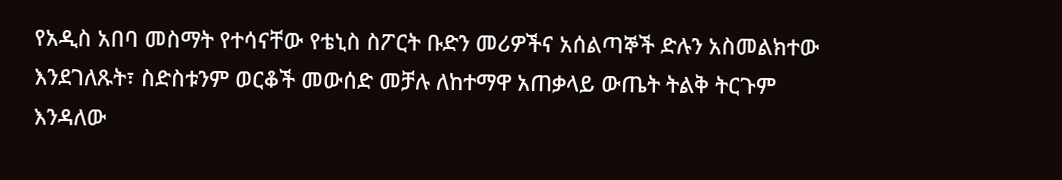የአዲስ አበባ መስማት የተሳናቸው የቴኒስ ስፖርት ቡድን መሪዎችና አሰልጣኞች ድሉን አስመልክተው እንደገለጹት፣ ስድስቱንም ወርቆች መውሰድ መቻሉ ለከተማዋ አጠቃላይ ውጤት ትልቅ ትርጉም እንዳለው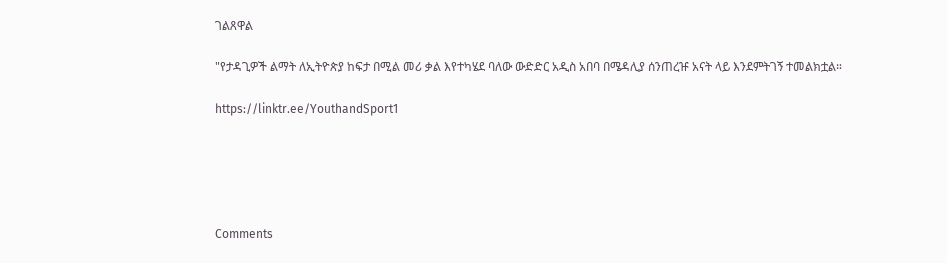ገልጸዋል

"የታዳጊዎች ልማት ለኢትዮጵያ ከፍታ በሚል መሪ ቃል እየተካሄደ ባለው ውድድር አዲስ አበባ በሜዳሊያ ሰንጠረዡ አናት ላይ እንደምትገኝ ተመልክቷል።

https://linktr.ee/YouthandSport1





Comments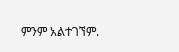ምንም አልተገኘም.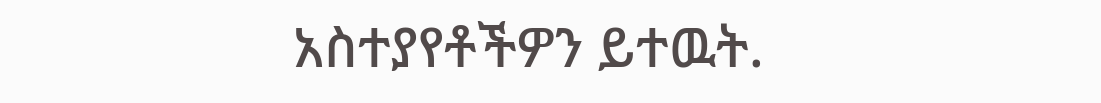አስተያየቶችዎን ይተዉት.